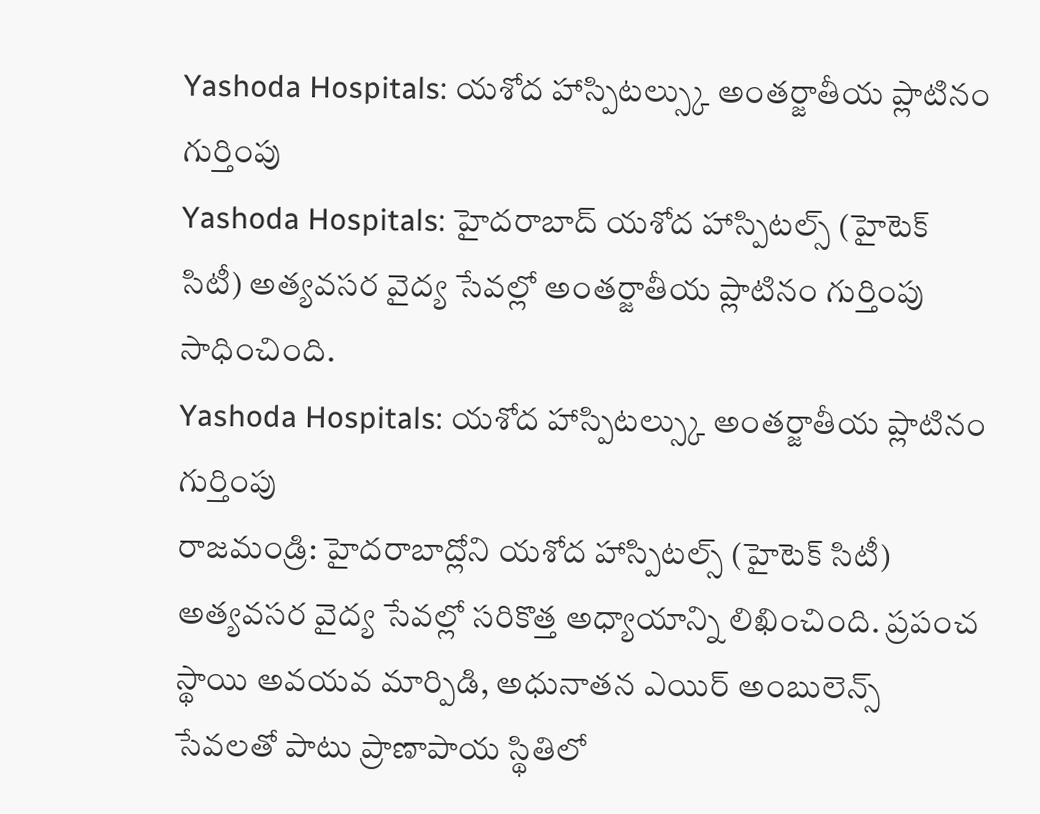Yashoda Hospitals: యశోద హాస్పిటల్స్కు అంతర్జాతీయ ప్లాటినం గుర్తింపు
Yashoda Hospitals: హైదరాబాద్ యశోద హాస్పిటల్స్ (హైటెక్ సిటీ) అత్యవసర వైద్య సేవల్లో అంతర్జాతీయ ప్లాటినం గుర్తింపు సాధించింది.
Yashoda Hospitals: యశోద హాస్పిటల్స్కు అంతర్జాతీయ ప్లాటినం గుర్తింపు
రాజమండ్రి: హైదరాబాద్లోని యశోద హాస్పిటల్స్ (హైటెక్ సిటీ) అత్యవసర వైద్య సేవల్లో సరికొత్త అధ్యాయాన్ని లిఖించింది. ప్రపంచ స్థాయి అవయవ మార్పిడి, అధునాతన ఎయిర్ అంబులెన్స్ సేవలతో పాటు ప్రాణాపాయ స్థితిలో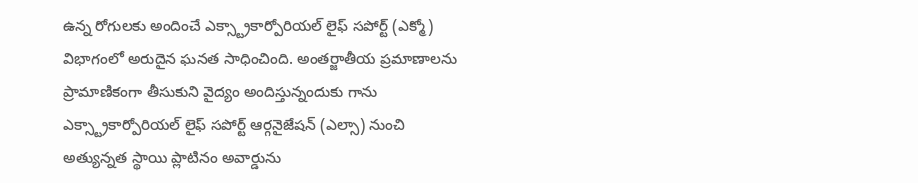ఉన్న రోగులకు అందించే ఎక్స్ట్రాకార్పోరియల్ లైఫ్ సపోర్ట్ (ఎక్మో) విభాగంలో అరుదైన ఘనత సాధించింది. అంతర్జాతీయ ప్రమాణాలను ప్రామాణికంగా తీసుకుని వైద్యం అందిస్తున్నందుకు గాను ఎక్స్ట్రాకార్పోరియల్ లైఫ్ సపోర్ట్ ఆర్గనైజేషన్ (ఎల్సా) నుంచి అత్యున్నత స్థాయి ప్లాటినం అవార్డును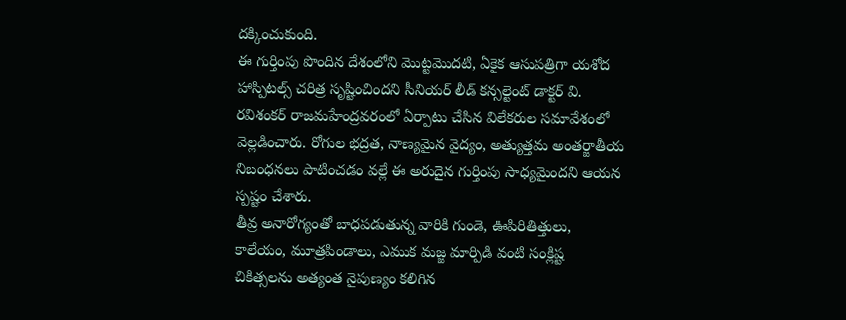దక్కించుకుంది.
ఈ గుర్తింపు పొందిన దేశంలోని మొట్టమొదటి, ఏకైక ఆసుపత్రిగా యశోద హాస్పిటల్స్ చరిత్ర సృష్టించిందని సీనియర్ లీడ్ కన్సల్టెంట్ డాక్టర్ వి. రవిశంకర్ రాజమహేంద్రవరంలో ఏర్పాటు చేసిన విలేకరుల సమావేశంలో వెల్లడించారు. రోగుల భద్రత, నాణ్యమైన వైద్యం, అత్యుత్తమ అంతర్జాతీయ నిబంధనలు పాటించడం వల్లే ఈ అరుదైన గుర్తింపు సాధ్యమైందని ఆయన స్పష్టం చేశారు.
తీవ్ర అనారోగ్యంతో బాధపడుతున్న వారికి గుండె, ఊపిరితిత్తులు, కాలేయం, మూత్రపిండాలు, ఎముక మజ్జ మార్పిడి వంటి సంక్లిష్ట చికిత్సలను అత్యంత నైపుణ్యం కలిగిన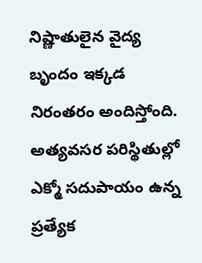నిష్ణాతులైన వైద్య బృందం ఇక్కడ నిరంతరం అందిస్తోంది. అత్యవసర పరిస్థితుల్లో ఎక్మో సదుపాయం ఉన్న ప్రత్యేక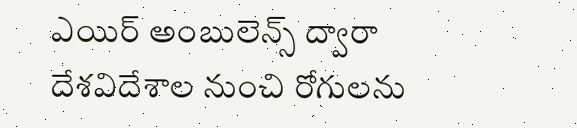ఎయిర్ అంబులెన్స్ ద్వారా దేశవిదేశాల నుంచి రోగులను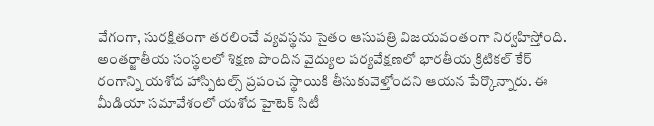వేగంగా, సురక్షితంగా తరలించే వ్యవస్థను సైతం ఆసుపత్రి విజయవంతంగా నిర్వహిస్తోంది.
అంతర్జాతీయ సంస్థలలో శిక్షణ పొందిన వైద్యుల పర్యవేక్షణలో భారతీయ క్రిటికల్ కేర్ రంగాన్ని యశోద హాస్పిటల్స్ ప్రపంచ స్థాయికి తీసుకువెళ్తోందని ఆయన పేర్కొన్నారు. ఈ మీడియా సమావేశంలో యశోద హైటెక్ సిటీ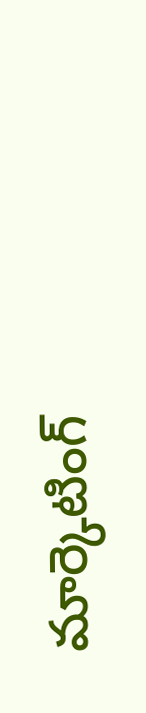మార్కెటింగ్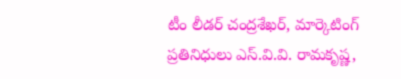టీం లీడర్ చంద్రశేఖర్, మార్కెటింగ్ ప్రతినిధులు ఎస్.వి.వి. రామకృష్ణ,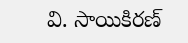వి. సాయికిరణ్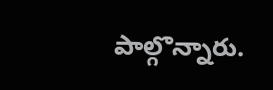పాల్గొన్నారు.